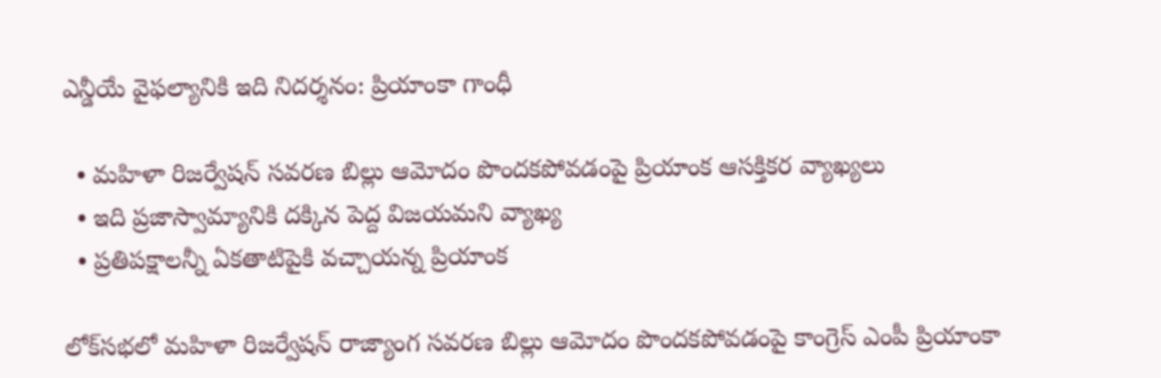ఎన్డీయే వైఫల్యానికి ఇది నిదర్శనం: ప్రియాంకా గాంధీ

  • మహిళా రిజర్వేషన్ సవరణ బిల్లు ఆమోదం పొందకపోవడంపై ప్రియాంక ఆసక్తికర వ్యాఖ్యలు
  • ఇది ప్రజాస్వామ్యానికి దక్కిన పెద్ద విజయమని వ్యాఖ్య
  • ప్రతిపక్షాలన్నీ ఏకతాటిపైకి వచ్చాయన్న ప్రియాంక

లోక్‌సభలో మహిళా రిజర్వేషన్ రాజ్యాంగ సవరణ బిల్లు ఆమోదం పొందకపోవడంపై కాంగ్రెస్ ఎంపీ ప్రియాంకా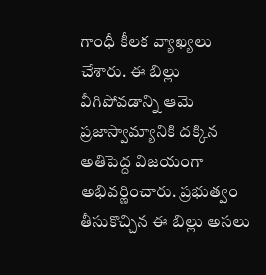గాంధీ కీలక వ్యాఖ్యలు చేశారు. ఈ బిల్లు వీగిపోవడాన్ని ఆమె ప్రజాస్వామ్యానికి దక్కిన అతిపెద్ద విజయంగా అభివర్ణించారు. ప్రభుత్వం తీసుకొచ్చిన ఈ బిల్లు అసలు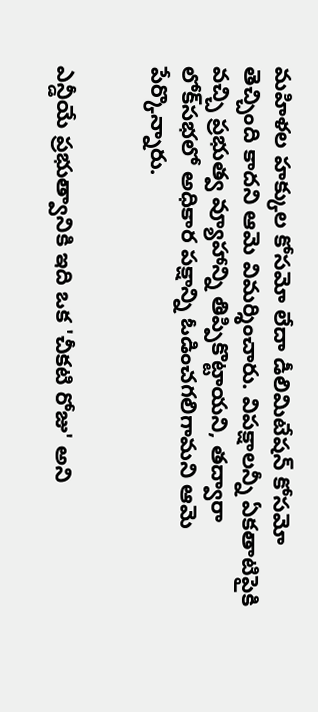మహిళల హక్కుల కోసమో లేదా డీలిమిటేషన్ కోసమో తెచ్చింది కాదని ఆమె విమర్శించారు. విపక్షాలన్నీ ఏకతాటిపైకి వచ్చి ప్రభుత్వ వ్యూహాన్ని తిప్పికొట్టాయని, తద్వారా లోక్‌సభలో అధికార పక్షాన్ని ఓడించగలిగామని ఆమె పేర్కొన్నారు.


ఎన్డీయే ప్రభుత్వానికి ఇది ఒక 'చీకటి రోజు' అని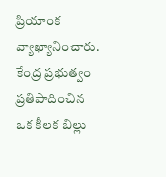ప్రియాంక వ్యాఖ్యానించారు. కేంద్ర ప్రభుత్వం ప్రతిపాదించిన ఒక కీలక బిల్లు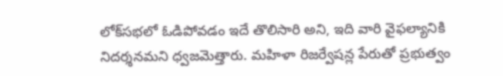లోక్‌సభలో ఓడిపోవడం ఇదే తొలిసారి అని, ఇది వారి వైఫల్యానికి నిదర్శనమని ధ్వజమెత్తారు. మహిళా రిజర్వేషన్ల పేరుతో ప్రభుత్వం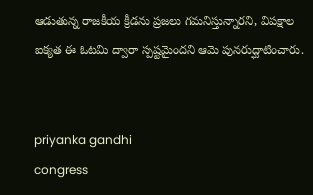ఆడుతున్న రాజకీయ క్రీడను ప్రజలు గమనిస్తున్నారని, విపక్షాల ఐక్యత ఈ ఓటమి ద్వారా స్పష్టమైందని ఆమె పునరుద్ఘాటించారు.


priyanka gandhi
congress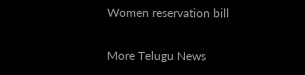Women reservation bill

More Telugu News